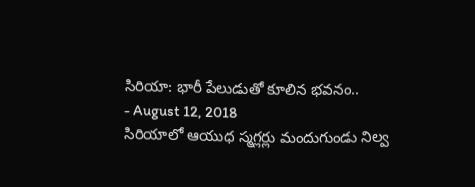సిరియా: భారీ పేలుడుతో కూలిన భవనం..
- August 12, 2018
సిరియాలో ఆయుధ స్మగ్లర్లు మందుగుండు నిల్వ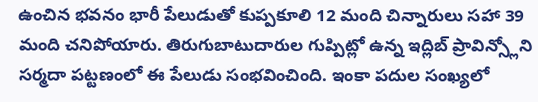ఉంచిన భవనం భారీ పేలుడుతో కుప్పకూలి 12 మంది చిన్నారులు సహా 39 మంది చనిపోయారు. తిరుగుబాటుదారుల గుప్పిట్లో ఉన్న ఇద్లిబ్ ప్రావిన్స్లోని సర్మదా పట్టణంలో ఈ పేలుడు సంభవించింది. ఇంకా పదుల సంఖ్యలో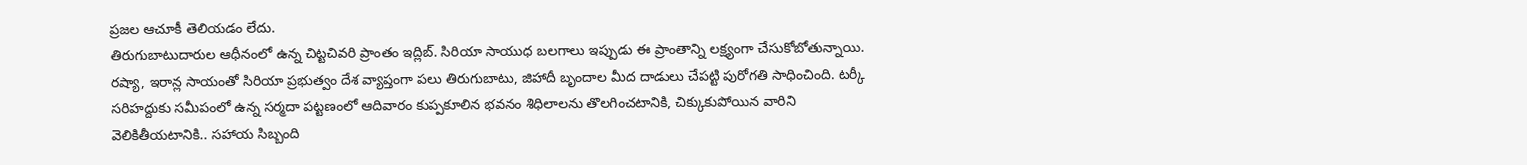ప్రజల ఆచూకీ తెలియడం లేదు.
తిరుగుబాటుదారుల ఆధీనంలో ఉన్న చిట్టచివరి ప్రాంతం ఇద్లిబ్. సిరియా సాయుధ బలగాలు ఇప్పుడు ఈ ప్రాంతాన్ని లక్ష్యంగా చేసుకోబోతున్నాయి. రష్యా, ఇరాన్ల సాయంతో సిరియా ప్రభుత్వం దేశ వ్యాప్తంగా పలు తిరుగుబాటు, జిహాదీ బృందాల మీద దాడులు చేపట్టి పురోగతి సాధించింది. టర్కీ సరిహద్దుకు సమీపంలో ఉన్న సర్మదా పట్టణంలో ఆదివారం కుప్పకూలిన భవనం శిధిలాలను తొలగించటానికి, చిక్కుకుపోయిన వారిని వెలికితీయటానికి.. సహాయ సిబ్బంది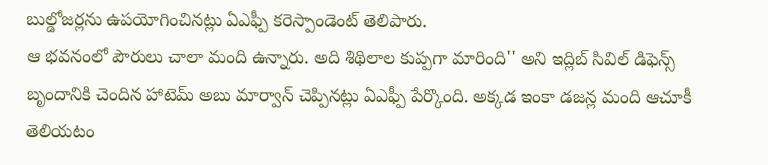బుల్డోజర్లను ఉపయోగించినట్లు ఏఎఫ్పీ కరెస్పాండెంట్ తెలిపారు.
ఆ భవనంలో పౌరులు చాలా మంది ఉన్నారు. అది శిథిలాల కుప్పగా మారింది'' అని ఇద్లిబ్ సివిల్ డిఫెన్స్ బృందానికి చెందిన హాటెమ్ అబు మార్వాన్ చెప్పినట్లు ఏఎఫ్పీ పేర్కొంది. అక్కడ ఇంకా డజన్ల మంది ఆచూకీ తెలియటం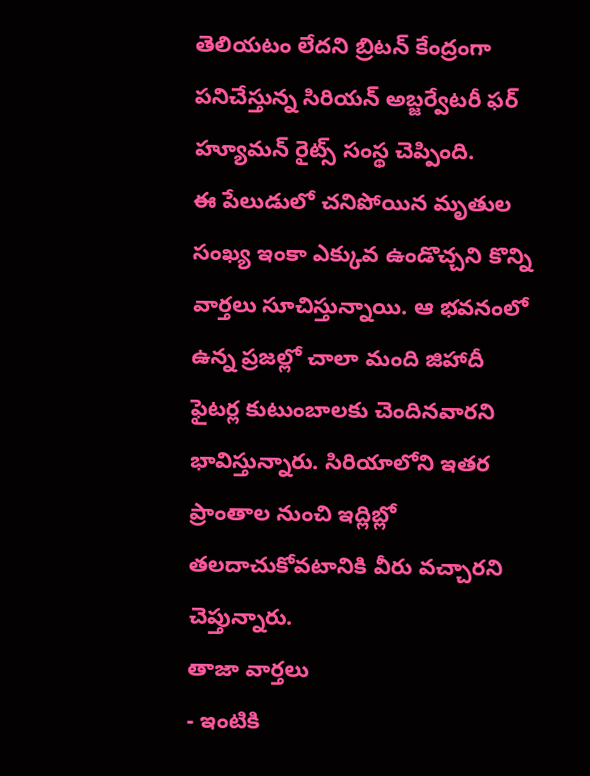తెలియటం లేదని బ్రిటన్ కేంద్రంగా పనిచేస్తున్న సిరియన్ అబ్జర్వేటరీ ఫర్ హ్యూమన్ రైట్స్ సంస్థ చెప్పింది.
ఈ పేలుడులో చనిపోయిన మృతుల సంఖ్య ఇంకా ఎక్కువ ఉండొచ్చని కొన్ని వార్తలు సూచిస్తున్నాయి. ఆ భవనంలో ఉన్న ప్రజల్లో చాలా మంది జిహాదీ ఫైటర్ల కుటుంబాలకు చెందినవారని భావిస్తున్నారు. సిరియాలోని ఇతర ప్రాంతాల నుంచి ఇద్లిబ్లో తలదాచుకోవటానికి వీరు వచ్చారని చెప్తున్నారు.
తాజా వార్తలు
- ఇంటికి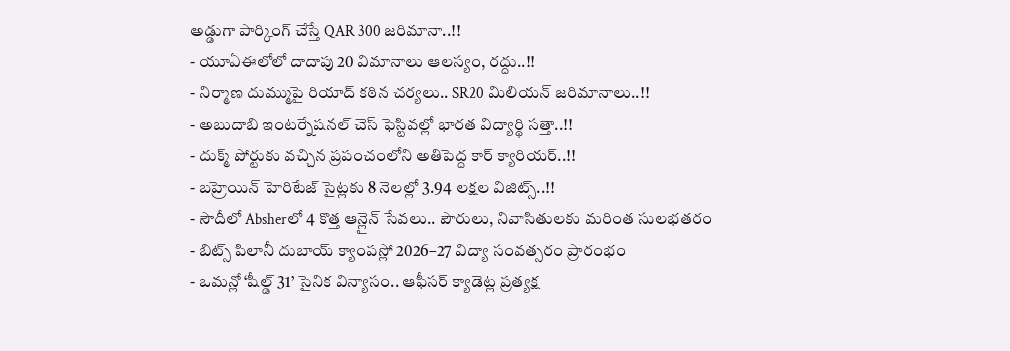అడ్డుగా పార్కింగ్ చేస్తే QAR 300 జరిమానా..!!
- యూఏఈలోలో దాదాపు 20 విమానాలు ఆలస్యం, రద్దు..!!
- నిర్మాణ దుమ్ముపై రియాద్ కఠిన చర్యలు.. SR20 మిలియన్ జరిమానాలు..!!
- అబుదాబి ఇంటర్నేషనల్ చెస్ ఫెస్టివల్లో భారత విద్యార్థి సత్తా..!!
- దుక్మ్ పోర్టుకు వచ్చిన ప్రపంచంలోని అతిపెద్ద కార్ క్యారియర్..!!
- బహ్రెయిన్ హెరిటేజ్ సైట్లకు 8 నెలల్లో 3.94 లక్షల విజిట్స్..!!
- సౌదీలో Absherలో 4 కొత్త ఆన్లైన్ సేవలు.. పౌరులు, నివాసితులకు మరింత సులభతరం
- బిట్స్ పిలానీ దుబాయ్ క్యాంపస్లో 2026–27 విద్యా సంవత్సరం ప్రారంభం
- ఒమన్లో ‘షీల్డ్ 31’ సైనిక విన్యాసం.. ఆఫీసర్ క్యాడెట్ల ప్రత్యక్ష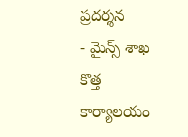ప్రదర్శన
- మైన్స్ శాఖ కొత్త కార్యాలయం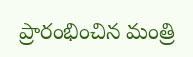ప్రారంభించిన మంత్రి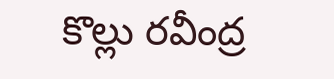కొల్లు రవీంద్ర